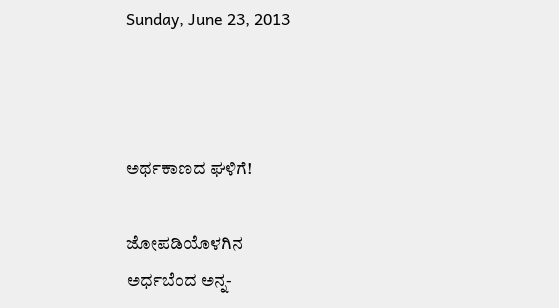Sunday, June 23, 2013



ಅರ್ಥಕಾಣದ ಘಳಿಗೆ!

ಜೋಪಡಿಯೊಳಗಿನ
ಅರ್ಧಬೆಂದ ಅನ್ನ-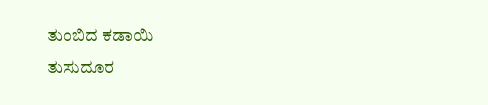ತುಂಬಿದ ಕಡಾಯಿ
ತುಸುದೂರ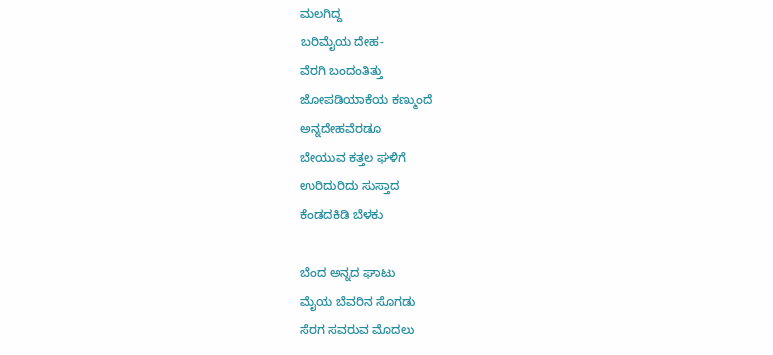ಮಲಗಿದ್ದ
ಬರಿಮೈಯ ದೇಹ-
ವೆರಗಿ ಬಂದಂತಿತ್ತು
ಜೋಪಡಿಯಾಕೆಯ ಕಣ್ಮುಂದೆ
ಅನ್ನದೇಹವೆರಡೂ
ಬೇಯುವ ಕತ್ತಲ ಘಳಿಗೆ
ಉರಿದುರಿದು ಸುಸ್ತಾದ
ಕೆಂಡದಕಿಡಿ ಬೆಳಕು

ಬೆಂದ ಅನ್ನದ ಘಾಟು
ಮೈಯ ಬೆವರಿನ ಸೊಗಡು
ಸೆರಗ ಸವರುವ ಮೊದಲು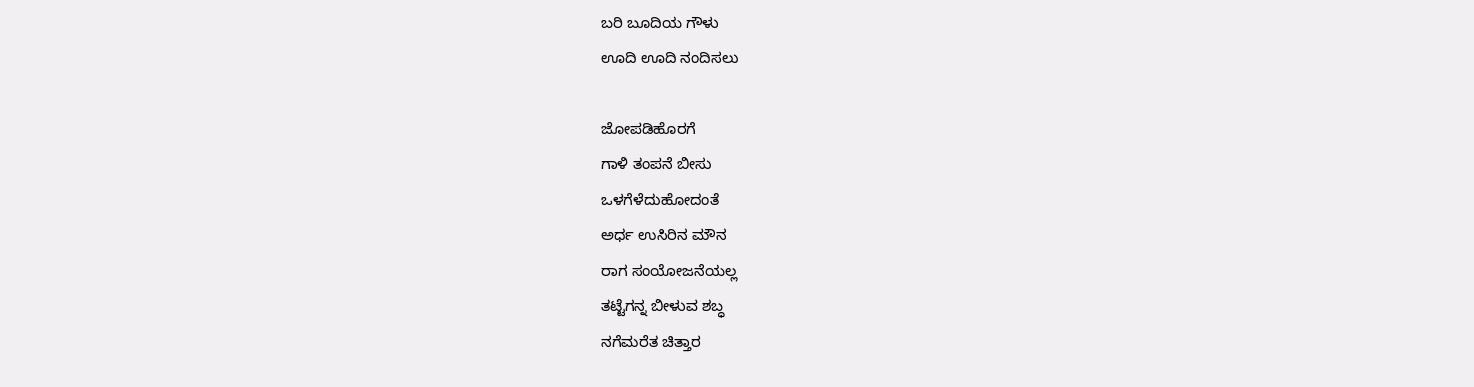ಬರಿ ಬೂದಿಯ ಗೌಳು
ಊದಿ ಊದಿ ನಂದಿಸಲು

ಜೋಪಡಿಹೊರಗೆ
ಗಾಳಿ ತಂಪನೆ ಬೀಸು
ಒಳಗೆಳೆದುಹೋದಂತೆ
ಅರ್ಧ ಉಸಿರಿನ ಮೌನ
ರಾಗ ಸಂಯೋಜನೆಯಲ್ಲ
ತಟ್ಟೆಗನ್ನ ಬೀಳುವ ಶಬ್ಧ
ನಗೆಮರೆತ ಚಿತ್ತಾರ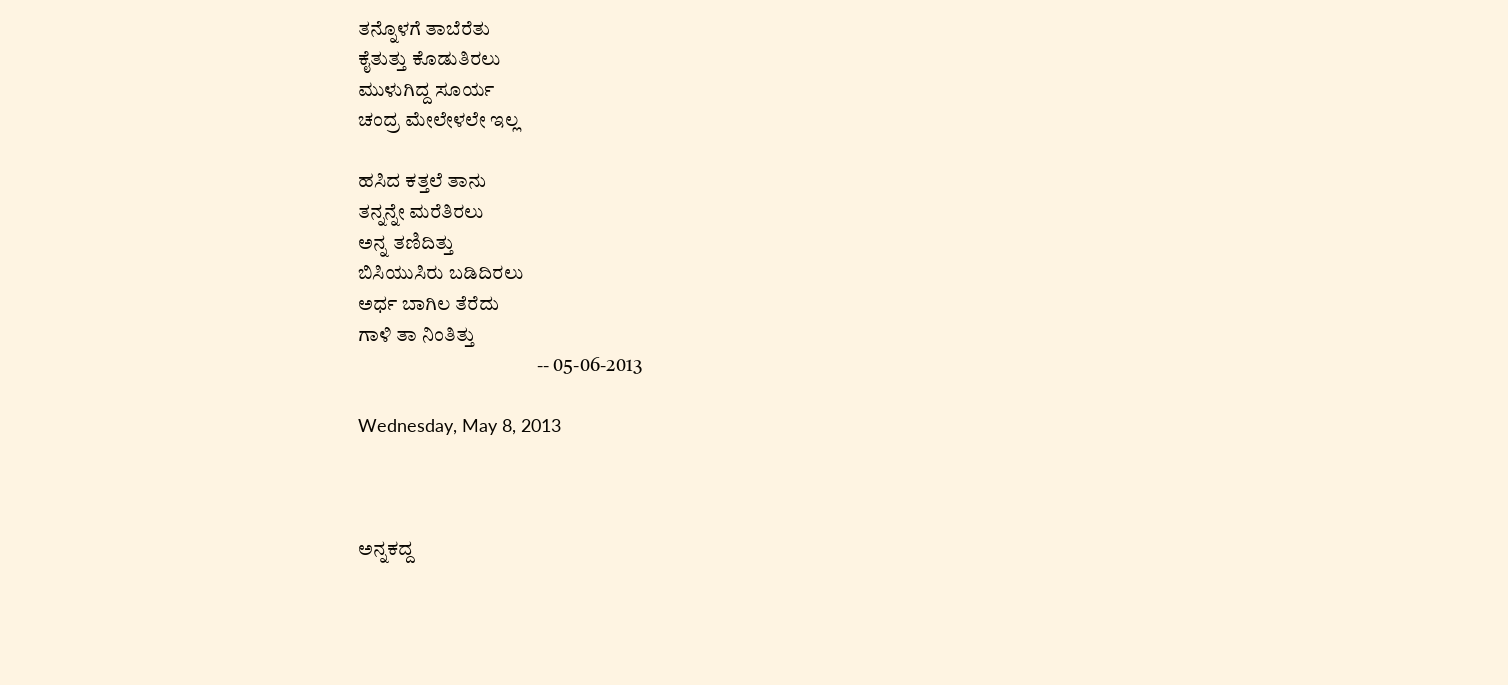ತನ್ನೊಳಗೆ ತಾಬೆರೆತು
ಕೈತುತ್ತು ಕೊಡುತಿರಲು
ಮುಳುಗಿದ್ದ ಸೂರ್ಯ
ಚಂದ್ರ ಮೇಲೇಳಲೇ ಇಲ್ಲ

ಹಸಿದ ಕತ್ತಲೆ ತಾನು
ತನ್ನನ್ನೇ ಮರೆತಿರಲು
ಅನ್ನ ತಣಿದಿತ್ತು
ಬಿಸಿಯುಸಿರು ಬಡಿದಿರಲು
ಅರ್ಧ ಬಾಗಿಲ ತೆರೆದು
ಗಾಳಿ ತಾ ನಿಂತಿತ್ತು
                                             -- 05-06-2013

Wednesday, May 8, 2013



ಅನ್ನಕದ್ದ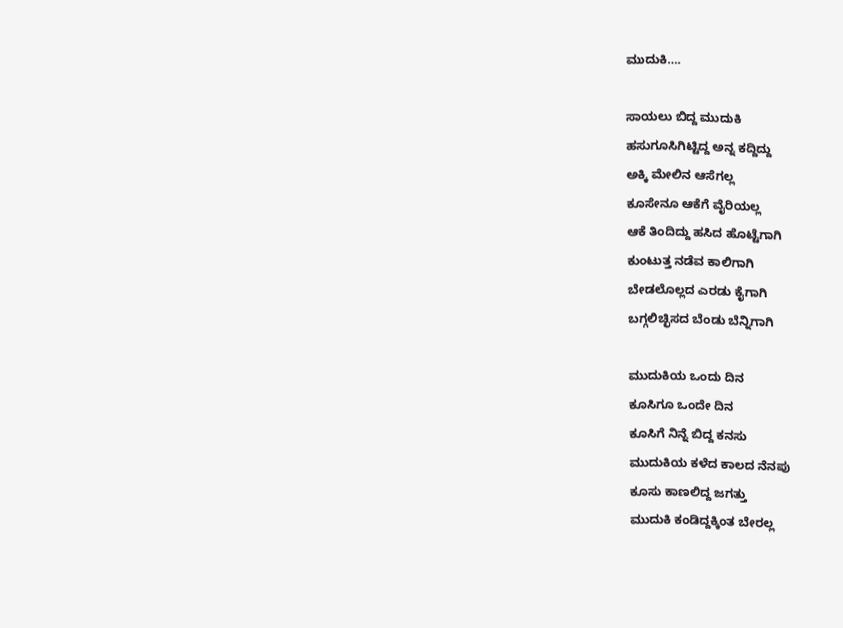ಮುದುಕಿ….

ಸಾಯಲು ಬಿದ್ದ ಮುದುಕಿ
ಹಸುಗೂಸಿಗಿಟ್ಟಿದ್ದ ಅನ್ನ ಕದ್ದಿದ್ದು
ಅಕ್ಕಿ ಮೇಲಿನ ಆಸೆಗಲ್ಲ
ಕೂಸೇನೂ ಆಕೆಗೆ ವೈರಿಯಲ್ಲ
ಆಕೆ ತಿಂದಿದ್ದು ಹಸಿದ ಹೊಟ್ಟೆಗಾಗಿ
ಕುಂಟುತ್ತ ನಡೆವ ಕಾಲಿಗಾಗಿ
ಬೇಡಲೊಲ್ಲದ ಎರಡು ಕೈಗಾಗಿ
ಬಗ್ಗಲಿಚ್ಛಿಸದ ಬೆಂಡು ಬೆನ್ನಿಗಾಗಿ

ಮುದುಕಿಯ ಒಂದು ದಿನ
ಕೂಸಿಗೂ ಒಂದೇ ದಿನ
ಕೂಸಿಗೆ ನಿನ್ನೆ ಬಿದ್ದ ಕನಸು
ಮುದುಕಿಯ ಕಳೆದ ಕಾಲದ ನೆನಪು
ಕೂಸು ಕಾಣಲಿದ್ದ ಜಗತ್ತು
ಮುದುಕಿ ಕಂಡಿದ್ದಕ್ಕಿಂತ ಬೇರಲ್ಲ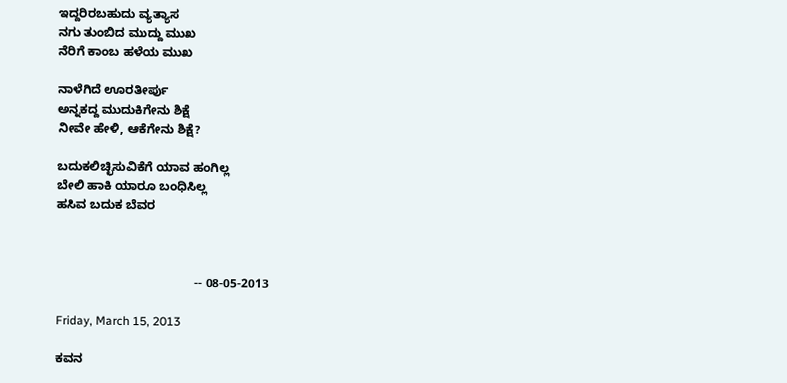ಇದ್ದರಿರಬಹುದು ವ್ಯತ್ಯಾಸ
ನಗು ತುಂಬಿದ ಮುದ್ದು ಮುಖ
ನೆರಿಗೆ ಕಾಂಬ ಹಳೆಯ ಮುಖ

ನಾಳೆಗಿದೆ ಊರತೀರ್ಪು
ಅನ್ನಕದ್ದ ಮುದುಕಿಗೇನು ಶಿಕ್ಷೆ
ನೀವೇ ಹೇಳಿ, ಆಕೆಗೇನು ಶಿಕ್ಷೆ?

ಬದುಕಲಿಚ್ಛಿಸುವಿಕೆಗೆ ಯಾವ ಹಂಗಿಲ್ಲ
ಬೇಲಿ ಹಾಕಿ ಯಾರೂ ಬಂಧಿಸಿಲ್ಲ
ಹಸಿವ ಬದುಕ ಬೆವರ



                                        -- 08-05-2013

Friday, March 15, 2013

ಕವನ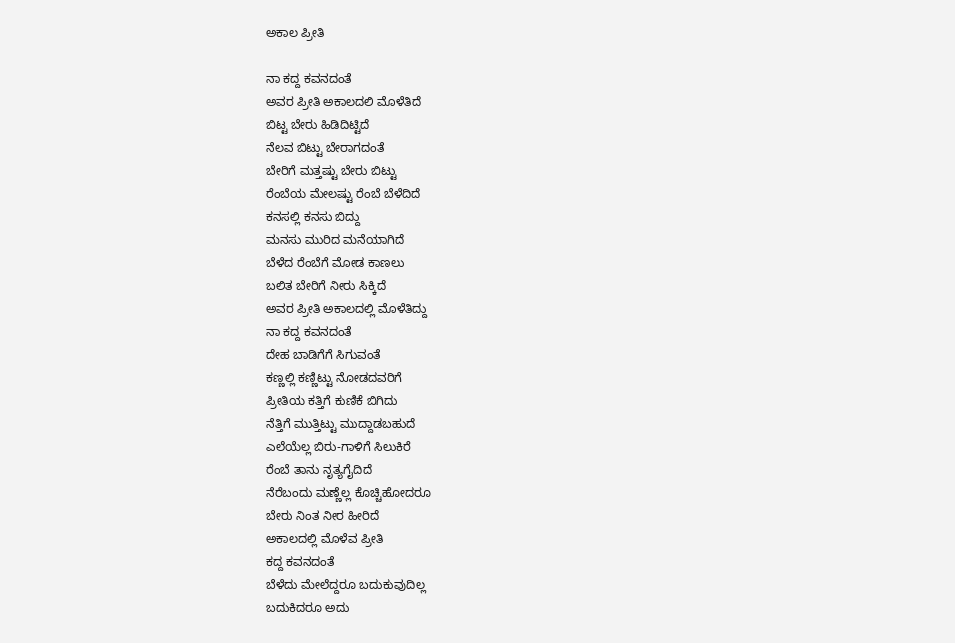ಅಕಾಲ ಪ್ರೀತಿ

ನಾ ಕದ್ದ ಕವನದಂತೆ
ಅವರ ಪ್ರೀತಿ ಅಕಾಲದಲಿ ಮೊಳೆತಿದೆ
ಬಿಟ್ಟ ಬೇರು ಹಿಡಿದಿಟ್ಟಿದೆ
ನೆಲವ ಬಿಟ್ಟು ಬೇರಾಗದಂತೆ
ಬೇರಿಗೆ ಮತ್ತಷ್ಟು ಬೇರು ಬಿಟ್ಟು
ರೆಂಬೆಯ ಮೇಲಷ್ಟು ರೆಂಬೆ ಬೆಳೆದಿದೆ
ಕನಸಲ್ಲಿ ಕನಸು ಬಿದ್ದು
ಮನಸು ಮುರಿದ ಮನೆಯಾಗಿದೆ
ಬೆಳೆದ ರೆಂಬೆಗೆ ಮೋಡ ಕಾಣಲು
ಬಲಿತ ಬೇರಿಗೆ ನೀರು ಸಿಕ್ಕಿದೆ
ಅವರ ಪ್ರೀತಿ ಅಕಾಲದಲ್ಲಿ ಮೊಳೆತಿದ್ದು
ನಾ ಕದ್ದ ಕವನದಂತೆ
ದೇಹ ಬಾಡಿಗೆಗೆ ಸಿಗುವಂತೆ
ಕಣ್ಣಲ್ಲಿ ಕಣ್ಣಿಟ್ಟು ನೋಡದವರಿಗೆ
ಪ್ರೀತಿಯ ಕತ್ತಿಗೆ ಕುಣಿಕೆ ಬಿಗಿದು
ನೆತ್ತಿಗೆ ಮುತ್ತಿಟ್ಟು ಮುದ್ದಾಡಬಹುದೆ
ಎಲೆಯೆಲ್ಲ ಬಿರು-ಗಾಳಿಗೆ ಸಿಲುಕಿರೆ
ರೆಂಬೆ ತಾನು ನೃತ್ಯಗೈದಿದೆ
ನೆರೆಬಂದು ಮಣ್ಣೆಲ್ಲ ಕೊಚ್ಚಿಹೋದರೂ
ಬೇರು ನಿಂತ ನೀರ ಹೀರಿದೆ
ಅಕಾಲದಲ್ಲಿ ಮೊಳೆವ ಪ್ರೀತಿ
ಕದ್ದ ಕವನದಂತೆ
ಬೆಳೆದು ಮೇಲೆದ್ದರೂ ಬದುಕುವುದಿಲ್ಲ
ಬದುಕಿದರೂ ಅದು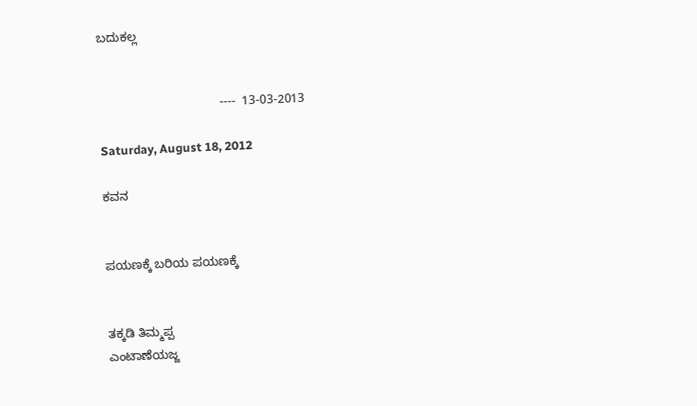ಬದುಕಲ್ಲ


                                   ----  13-03-2013

Saturday, August 18, 2012

ಕವನ


ಪಯಣಕ್ಕೆ ಬರಿಯ ಪಯಣಕ್ಕೆ


ತಕ್ಕಡಿ ತಿಮ್ಮಪ್ಪ
ಎಂಟಾಣೆಯಜ್ಜ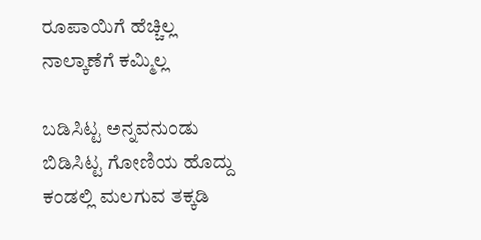ರೂಪಾಯಿಗೆ ಹೆಚ್ಚಿಲ್ಲ
ನಾಲ್ಕಾಣೆಗೆ ಕಮ್ಮಿಲ್ಲ

ಬಡಿಸಿಟ್ಟ ಅನ್ನವನುಂಡು
ಬಿಡಿಸಿಟ್ಟ ಗೋಣಿಯ ಹೊದ್ದು
ಕಂಡಲ್ಲಿ ಮಲಗುವ ತಕ್ಕಡಿ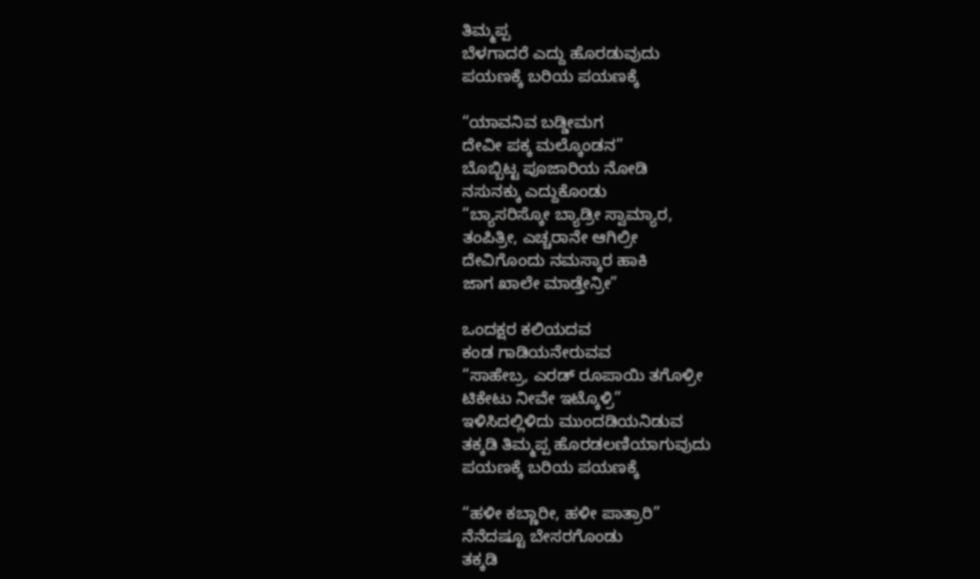ತಿಮ್ಮಪ್ಪ
ಬೆಳಗಾದರೆ ಎದ್ದು ಹೊರಡುವುದು
ಪಯಣಕ್ಕೆ ಬರಿಯ ಪಯಣಕ್ಕೆ

“ಯಾವನಿವ ಬಡ್ಡೀಮಗ
ದೇವೀ ಪಕ್ಕ ಮಲ್ಕೊಂಡನ”
ಬೊಬ್ಬಿಟ್ಟ ಪೂಜಾರಿಯ ನೋಡಿ
ನಸುನಕ್ಕು ಎದ್ದುಕೊಂಡು
“ಬ್ಯಾಸರಿಸ್ಕೋ ಬ್ಯಾಡ್ರೀ ಸ್ವಾಮ್ಯಾರ,
ತಂಪಿತ್ರೀ, ಎಚ್ಚರಾನೇ ಆಗಿಲ್ರೀ
ದೇವಿಗೊಂದು ನಮಸ್ಕಾರ ಹಾಕಿ
ಜಾಗ ಖಾಲೇ ಮಾಡ್ತೇನ್ರೀ”

ಒಂದಕ್ಷರ ಕಲಿಯದವ
ಕಂಡ ಗಾಡಿಯನೇರುವವ
“ಸಾಹೇಬ್ರ, ಎರಡ್ ರೂಪಾಯಿ ತಗೊಳ್ರೀ
ಟಿಕೇಟು ನೀವೇ ಇಟ್ಕೊಳ್ರಿ”
ಇಳಿಸಿದಲ್ಲಿಳಿದು ಮುಂದಡಿಯನಿಡುವ
ತಕ್ಕಡಿ ತಿಮ್ಮಪ್ಪ ಹೊರಡಲಣಿಯಾಗುವುದು
ಪಯಣಕ್ಕೆ ಬರಿಯ ಪಯಣಕ್ಕೆ

“ಹಳೀ ಕಬ್ಣಾರೀ, ಹಳೀ ಪಾತ್ರಾರಿ”
ನೆನೆದಷ್ಟೂ ಬೇಸರಗೊಂಡು
ತಕ್ಕಡಿ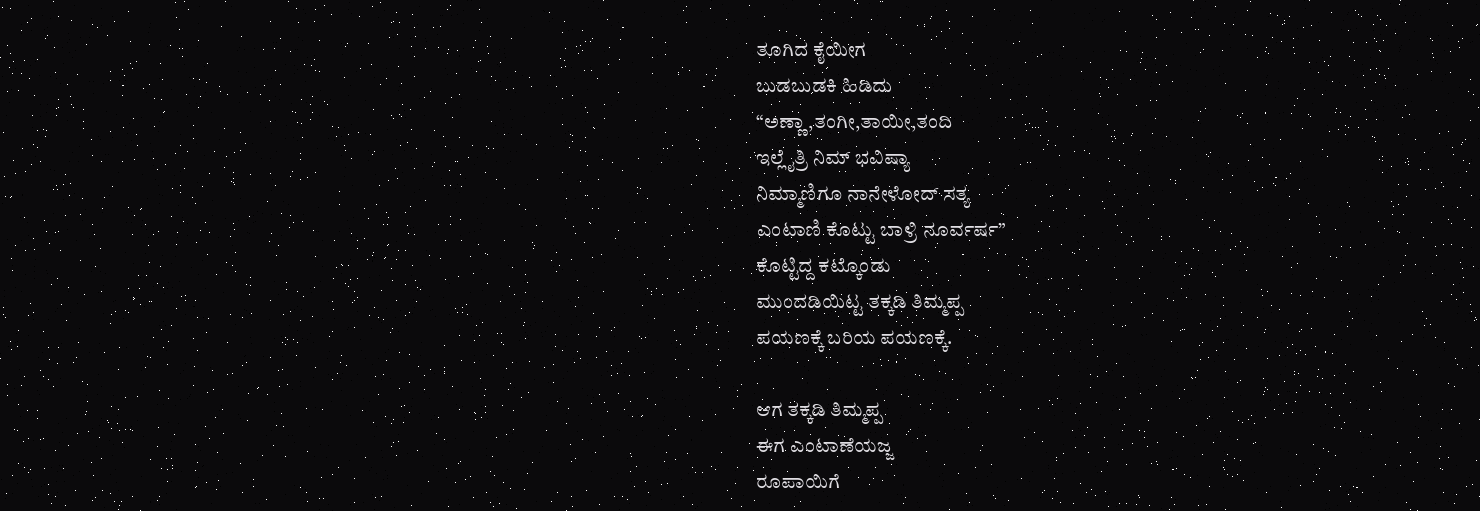ತೂಗಿದ ಕೈಯೀಗ
ಬುಡಬುಡಕಿ ಹಿಡಿದು
“ಅಣ್ಣಾ,ತಂಗೀ,ತಾಯೀ,ತಂದಿ
ಇಲ್ಲೈತ್ರಿ ನಿಮ್ ಭವಿಷ್ಯಾ
ನಿಮ್ಮಾಣಿಗೂ ನಾನೇಳೋದ್ ಸತ್ಯ
ಎಂಟಾಣಿ ಕೊಟ್ಟು ಬಾಳ್ರಿ ನೂರ್ವರ್ಷ”
ಕೊಟ್ಟಿದ್ದ ಕಟ್ಕೊಂಡು
ಮುಂದಡಿಯಿಟ್ಟ ತಕ್ಕಡಿ ತಿಮ್ಮಪ್ಪ
ಪಯಣಕ್ಕೆ ಬರಿಯ ಪಯಣಕ್ಕೆ.

ಆಗ ತಕ್ಕಡಿ ತಿಮ್ಮಪ್ಪ
ಈಗ ಎಂಟಾಣೆಯಜ್ಜ
ರೂಪಾಯಿಗೆ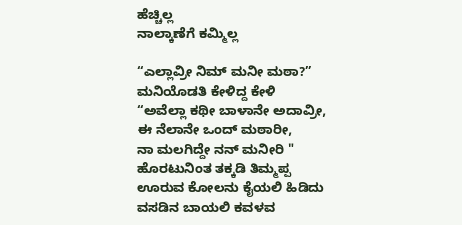ಹೆಚ್ಚಿಲ್ಲ
ನಾಲ್ಕಾಣೆಗೆ ಕಮ್ಮಿಲ್ಲ

“ಎಲ್ಲಾವ್ರೀ ನಿಮ್ ಮನೀ ಮಠಾ?”
ಮನಿಯೊಡತಿ ಕೇಳಿದ್ದ ಕೇಳಿ
“ಅವೆಲ್ಲಾ ಕಥೀ ಬಾಳಾನೇ ಅದಾವ್ರೀ,
ಈ ನೆಲಾನೇ ಒಂದ್ ಮಠಾರೀ,
ನಾ ಮಲಗಿದ್ದೇ ನನ್ ಮನೀರಿ "
ಹೊರಟುನಿಂತ ತಕ್ಕಡಿ ತಿಮ್ಮಪ್ಪ
ಊರುವ ಕೋಲನು ಕೈಯಲಿ ಹಿಡಿದು
ವಸಡಿನ ಬಾಯಲಿ ಕವಳವ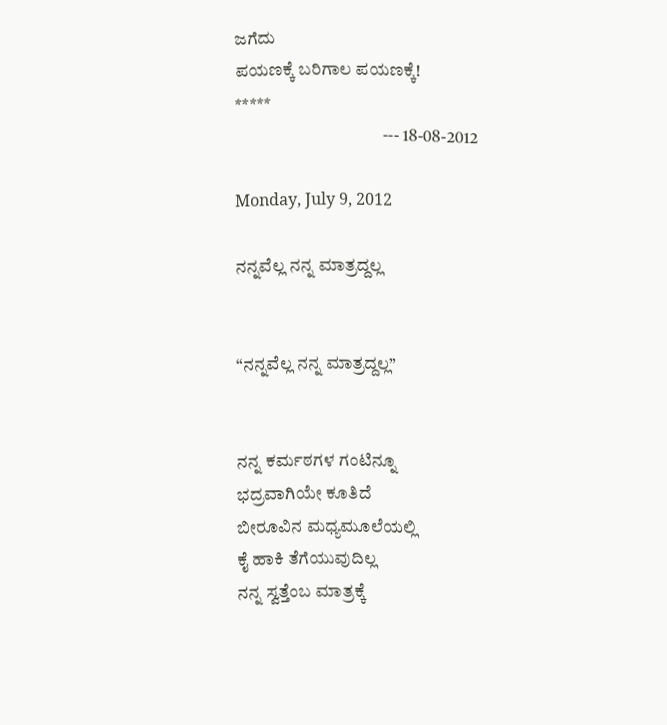ಜಗೆದು
ಪಯಣಕ್ಕೆ ಬರಿಗಾಲ ಪಯಣಕ್ಕೆ!
*****
                                          --- 18-08-2012

Monday, July 9, 2012

ನನ್ನವೆಲ್ಲ ನನ್ನ ಮಾತ್ರದ್ದಲ್ಲ


“ನನ್ನವೆಲ್ಲ ನನ್ನ ಮಾತ್ರದ್ದಲ್ಲ”


ನನ್ನ ಕರ್ಮಠಗಳ ಗಂಟಿನ್ನೂ
ಭದ್ರವಾಗಿಯೇ ಕೂತಿದೆ
ಬೀರೂವಿನ ಮಧ್ಯಮೂಲೆಯಲ್ಲಿ
ಕೈ ಹಾಕಿ ತೆಗೆಯುವುದಿಲ್ಲ
ನನ್ನ ಸ್ವತ್ತೆಂಬ ಮಾತ್ರಕ್ಕೆ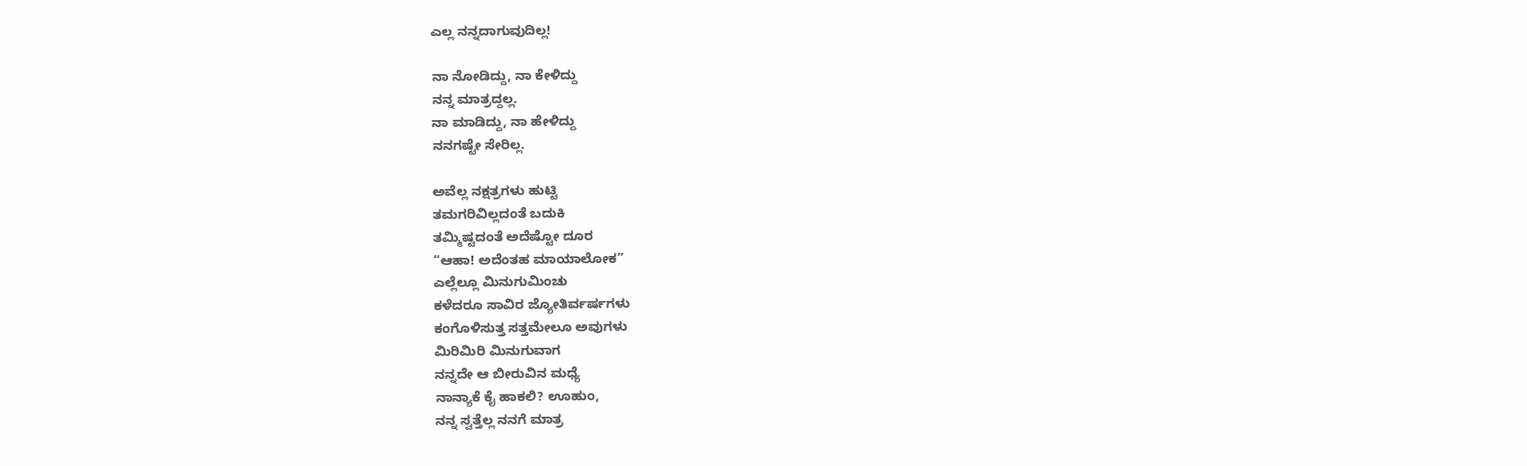ಎಲ್ಲ ನನ್ನದಾಗುವುದಿಲ್ಲ!

ನಾ ನೋಡಿದ್ದು, ನಾ ಕೇಳಿದ್ದು
ನನ್ನ ಮಾತ್ರದ್ದಲ್ಲ.
ನಾ ಮಾಡಿದ್ದು, ನಾ ಹೇಳಿದ್ದು
ನನಗಷ್ಟೇ ಸೇರಿಲ್ಲ.

ಅವೆಲ್ಲ ನಕ್ಷತ್ರಗಳು ಹುಟ್ಟಿ
ತಮಗರಿವಿಲ್ಲದಂತೆ ಬದುಕಿ
ತಮ್ಮಿಷ್ಟದಂತೆ ಅದೆಷ್ಟೋ ದೂರ
“ಆಹಾ! ಅದೆಂತಹ ಮಾಯಾಲೋಕ”
ಎಲ್ಲೆಲ್ಲೂ ಮಿನುಗುಮಿಂಚು
ಕಳೆದರೂ ಸಾವಿರ ಜ್ಯೋತಿರ್ವರ್ಷಗಳು
ಕಂಗೊಳಿಸುತ್ತ ಸತ್ತಮೇಲೂ ಅವುಗಳು
ಮಿರಿಮಿರಿ ಮಿನುಗುವಾಗ
ನನ್ನದೇ ಆ ಬೀರುವಿನ ಮಧ್ಯೆ
ನಾನ್ಯಾಕೆ ಕೈ ಹಾಕಲಿ? ಊಹುಂ,
ನನ್ನ ಸ್ವತ್ತೆಲ್ಲ ನನಗೆ ಮಾತ್ರ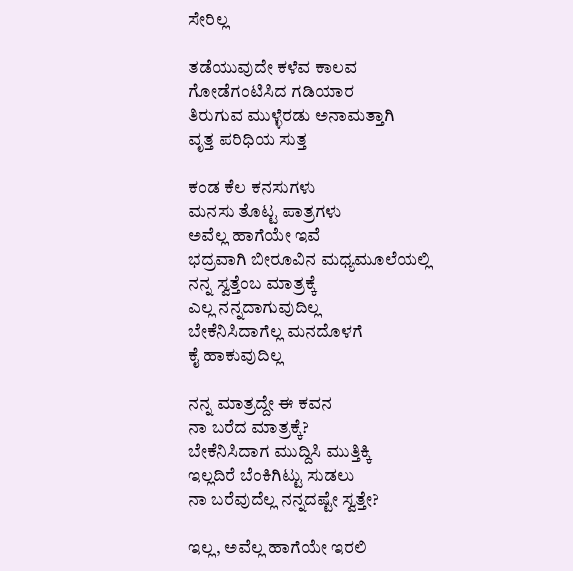ಸೇರಿಲ್ಲ

ತಡೆಯುವುದೇ ಕಳೆವ ಕಾಲವ
ಗೋಡೆಗಂಟಿಸಿದ ಗಡಿಯಾರ
ತಿರುಗುವ ಮುಳ್ಳೆರಡು ಅನಾಮತ್ತಾಗಿ
ವೃತ್ತ ಪರಿಧಿಯ ಸುತ್ತ

ಕಂಡ ಕೆಲ ಕನಸುಗಳು
ಮನಸು ತೊಟ್ಟ ಪಾತ್ರಗಳು
ಅವೆಲ್ಲ ಹಾಗೆಯೇ ಇವೆ
ಭದ್ರವಾಗಿ ಬೀರೂವಿನ ಮಧ್ಯಮೂಲೆಯಲ್ಲಿ
ನನ್ನ ಸ್ವತ್ತೆಂಬ ಮಾತ್ರಕ್ಕೆ
ಎಲ್ಲ ನನ್ನದಾಗುವುದಿಲ್ಲ
ಬೇಕೆನಿಸಿದಾಗೆಲ್ಲ ಮನದೊಳಗೆ
ಕೈ ಹಾಕುವುದಿಲ್ಲ

ನನ್ನ ಮಾತ್ರದ್ದೇ ಈ ಕವನ
ನಾ ಬರೆದ ಮಾತ್ರಕ್ಕೆ?
ಬೇಕೆನಿಸಿದಾಗ ಮುದ್ದಿಸಿ ಮುತ್ತಿಕ್ಕಿ
ಇಲ್ಲದಿರೆ ಬೆಂಕಿಗಿಟ್ಟು ಸುಡಲು
ನಾ ಬರೆವುದೆಲ್ಲ ನನ್ನದಷ್ಟೇ ಸ್ವತ್ತೇ?

ಇಲ್ಲ, ಅವೆಲ್ಲ ಹಾಗೆಯೇ ಇರಲಿ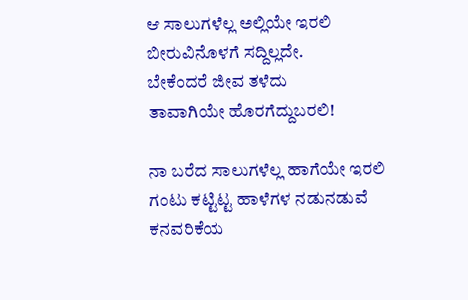ಆ ಸಾಲುಗಳೆಲ್ಲ ಅಲ್ಲಿಯೇ ಇರಲಿ
ಬೀರುವಿನೊಳಗೆ ಸದ್ದಿಲ್ಲದೇ.
ಬೇಕೆಂದರೆ ಜೀವ ತಳೆದು
ತಾವಾಗಿಯೇ ಹೊರಗೆದ್ದುಬರಲಿ!

ನಾ ಬರೆದ ಸಾಲುಗಳೆಲ್ಲ ಹಾಗೆಯೇ ಇರಲಿ
ಗಂಟು ಕಟ್ಟಿಟ್ಟ ಹಾಳೆಗಳ ನಡುನಡುವೆ
ಕನವರಿಕೆಯ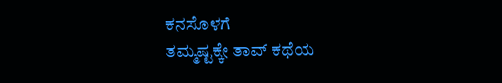ಕನಸೊಳಗೆ
ತಮ್ಮಷ್ಟಕ್ಕೇ ತಾವ್ ಕಥೆಯ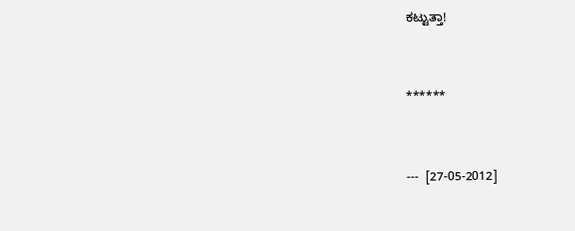ಕಟ್ಟುತ್ತಾ!


******


---  [27-05-2012]